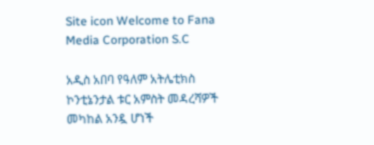Site icon Welcome to Fana Media Corporation S.C

አዲስ አበባ የዓለም አትሌቲክስ ኮንቲኔንታል ቱር አምስት መዳረሻዎች መካከል አንዷ ሆነች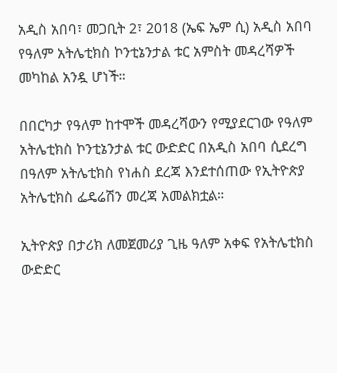አዲስ አበባ፣ መጋቢት 2፣ 2018 (ኤፍ ኤም ሲ) አዲስ አበባ የዓለም አትሌቲክስ ኮንቲኔንታል ቱር አምስት መዳረሻዎች መካከል አንዷ ሆነች።

በበርካታ የዓለም ከተሞች መዳረሻውን የሚያደርገው የዓለም አትሌቲክስ ኮንቲኔንታል ቱር ውድድር በአዲስ አበባ ሲደረግ በዓለም አትሌቲክስ የነሐስ ደረጃ እንደተሰጠው የኢትዮጵያ አትሌቲክስ ፌዴሬሽን መረጃ አመልክቷል።

ኢትዮጵያ በታሪክ ለመጀመሪያ ጊዜ ዓለም አቀፍ የአትሌቲክስ ውድድር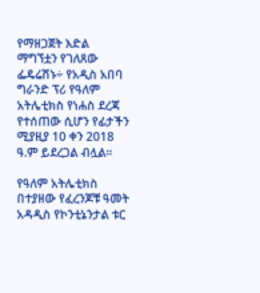የማዘጋጀት እድል ማግኘቷን የገለጸው ፌዴሬሽኑ÷ የአዲስ አበባ ግራንድ ፕሪ የዓለም አትሌቲክስ የነሐስ ደረጃ የተሰጠው ሲሆን የፊታችን ሚያዚያ 10 ቀን 2018 ዓ.ም ይደረጋል ብሏል።

የዓለም አትሌቲክስ በተያዘው የፈረንጆቹ ዓመት አዳዲስ የኮንቲኔንታል ቱር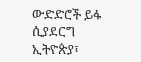ውድድሮች ይፋ ሲያደርግ ኢትዮጵያ፣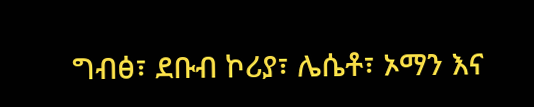ግብፅ፣ ደቡብ ኮሪያ፣ ሌሴቶ፣ ኦማን እና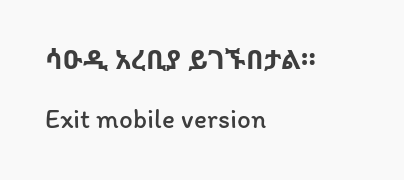ሳዑዲ አረቢያ ይገኙበታል።

Exit mobile version